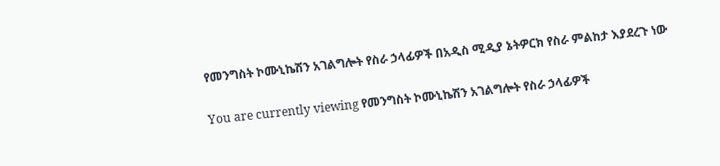የመንግስት ኮሙኒኬሽን አገልግሎት የስራ ኃላፊዎች በአዲስ ሚዲያ ኔትዎርክ የስራ ምልከታ እያደረጉ ነው

You are currently viewing የመንግስት ኮሙኒኬሽን አገልግሎት የስራ ኃላፊዎች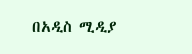በአዲስ ሚዲያ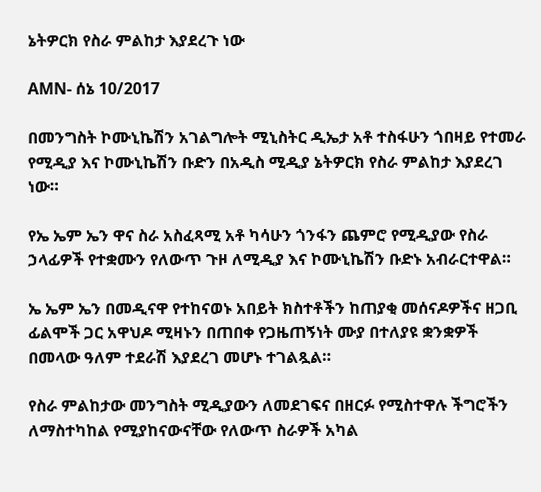ኔትዎርክ የስራ ምልከታ እያደረጉ ነው

AMN- ሰኔ 10/2017

በመንግስት ኮሙኒኬሽን አገልግሎት ሚኒስትር ዲኤታ አቶ ተስፋሁን ጎበዛይ የተመራ የሚዲያ እና ኮሙኒኬሽን ቡድን በአዲስ ሚዲያ ኔትዎርክ የስራ ምልከታ እያደረገ ነው።

የኤ ኤም ኤን ዋና ስራ አስፈጻሚ አቶ ካሳሁን ጎንፋን ጨምሮ የሚዲያው የስራ ኃላፊዎች የተቋሙን የለውጥ ጉዞ ለሚዲያ እና ኮሙኒኬሽን ቡድኑ አብራርተዋል።

ኤ ኤም ኤን በመዲናዋ የተከናወኑ አበይት ክስተቶችን ከጠያቂ መሰናዶዎችና ዘጋቢ ፊልሞች ጋር አዋህዶ ሚዛኑን በጠበቀ የጋዜጠኝነት ሙያ በተለያዩ ቋንቋዎች በመላው ዓለም ተደራሽ እያደረገ መሆኑ ተገልጿል።

የስራ ምልከታው መንግስት ሚዲያውን ለመደገፍና በዘርፉ የሚስተዋሉ ችግሮችን ለማስተካከል የሚያከናውናቸው የለውጥ ስራዎች አካል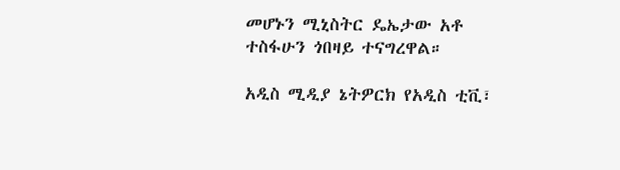መሆኑን ሚኒስትር ዴኤታው አቶ ተስፋሁን ጎበዛይ ተናግረዋል።

አዲስ ሚዲያ ኔትዎርክ የአዲስ ቲቪ፣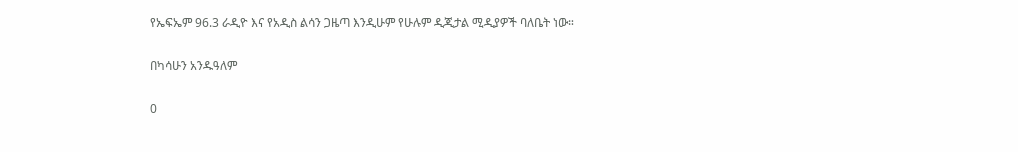የኤፍኤም 96.3 ራዲዮ እና የአዲስ ልሳን ጋዜጣ እንዲሁም የሁሉም ዲጂታል ሚዲያዎች ባለቤት ነው።

በካሳሁን አንዱዓለም

0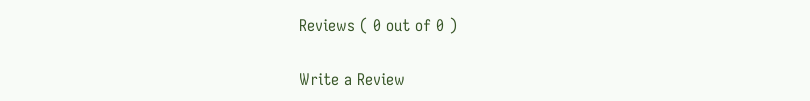Reviews ( 0 out of 0 )

Write a Review